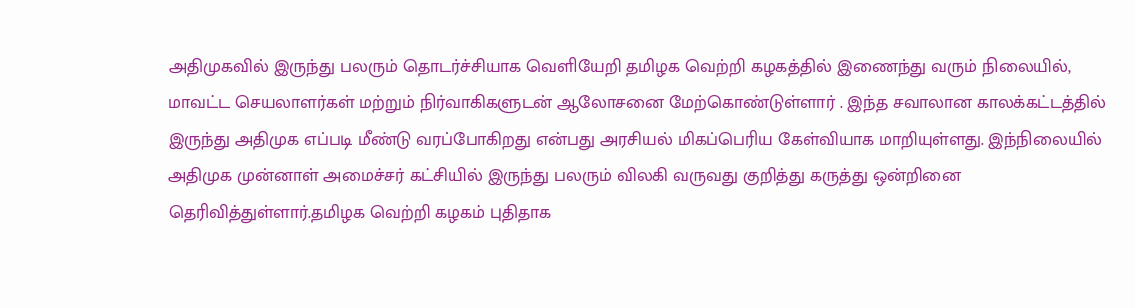அதிமுகவில் இருந்து பலரும் தொடர்ச்சியாக வெளியேறி தமிழக வெற்றி கழகத்தில் இணைந்து வரும் நிலையில், மாவட்ட செயலாளர்கள் மற்றும் நிர்வாகிகளுடன் ஆலோசனை மேற்கொண்டுள்ளார் . இந்த சவாலான காலக்கட்டத்தில் இருந்து அதிமுக எப்படி மீண்டு வரப்போகிறது என்பது அரசியல் மிகப்பெரிய கேள்வியாக மாறியுள்ளது. இந்நிலையில் அதிமுக முன்னாள் அமைச்சர் கட்சியில் இருந்து பலரும் விலகி வருவது குறித்து கருத்து ஒன்றினை தெரிவித்துள்ளார்.தமிழக வெற்றி கழகம் புதிதாக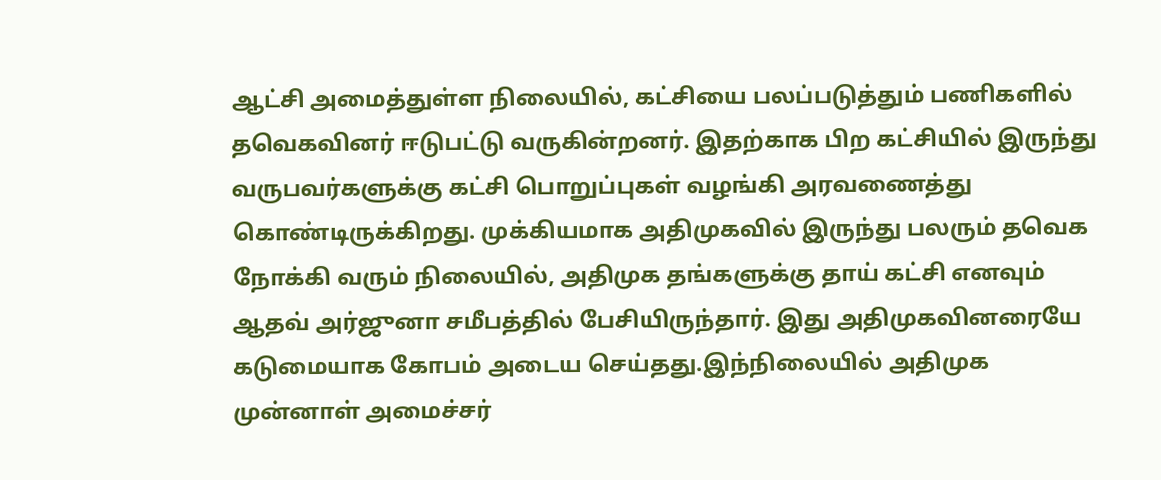ஆட்சி அமைத்துள்ள நிலையில், கட்சியை பலப்படுத்தும் பணிகளில் தவெகவினர் ஈடுபட்டு வருகின்றனர். இதற்காக பிற கட்சியில் இருந்து வருபவர்களுக்கு கட்சி பொறுப்புகள் வழங்கி அரவணைத்து கொண்டிருக்கிறது. முக்கியமாக அதிமுகவில் இருந்து பலரும் தவெக நோக்கி வரும் நிலையில், அதிமுக தங்களுக்கு தாய் கட்சி எனவும் ஆதவ் அர்ஜுனா சமீபத்தில் பேசியிருந்தார். இது அதிமுகவினரையே கடுமையாக கோபம் அடைய செய்தது.இந்நிலையில் அதிமுக முன்னாள் அமைச்சர்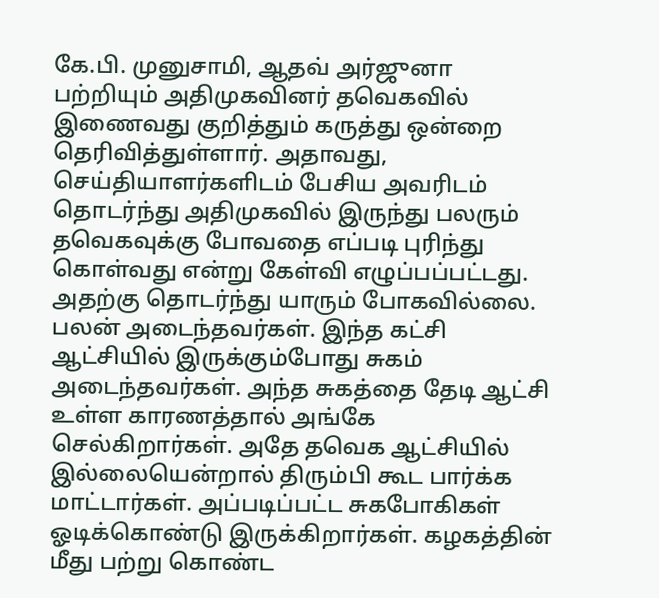கே.பி. முனுசாமி, ஆதவ் அர்ஜுனா பற்றியும் அதிமுகவினர் தவெகவில் இணைவது குறித்தும் கருத்து ஒன்றை தெரிவித்துள்ளார். அதாவது, செய்தியாளர்களிடம் பேசிய அவரிடம் தொடர்ந்து அதிமுகவில் இருந்து பலரும் தவெகவுக்கு போவதை எப்படி புரிந்து கொள்வது என்று கேள்வி எழுப்பப்பட்டது. அதற்கு தொடர்ந்து யாரும் போகவில்லை. பலன் அடைந்தவர்கள். இந்த கட்சி ஆட்சியில் இருக்கும்போது சுகம் அடைந்தவர்கள். அந்த சுகத்தை தேடி ஆட்சி உள்ள காரணத்தால் அங்கே செல்கிறார்கள். அதே தவெக ஆட்சியில் இல்லையென்றால் திரும்பி கூட பார்க்க மாட்டார்கள். அப்படிப்பட்ட சுகபோகிகள் ஓடிக்கொண்டு இருக்கிறார்கள். கழகத்தின் மீது பற்று கொண்ட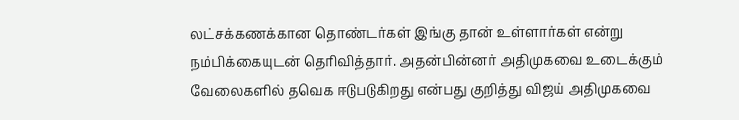லட்சக்கணக்கான தொண்டர்கள் இங்கு தான் உள்ளார்கள் என்று நம்பிக்கையுடன் தெரிவித்தார். அதன்பின்னர் அதிமுகவை உடைக்கும் வேலைகளில் தவெக ஈடுபடுகிறது என்பது குறித்து விஜய் அதிமுகவை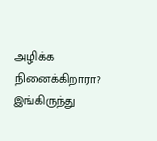அழிக்க நினைக்கிறாரா? இங்கிருந்து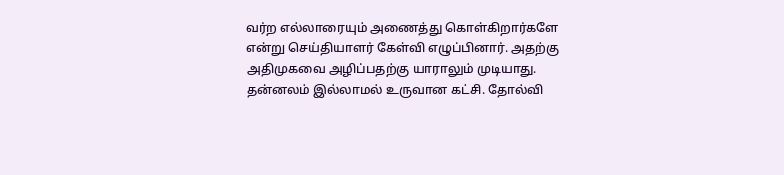வர்ற எல்லாரையும் அணைத்து கொள்கிறார்களே என்று செய்தியாளர் கேள்வி எழுப்பினார். அதற்கு அதிமுகவை அழிப்பதற்கு யாராலும் முடியாது. தன்னலம் இல்லாமல் உருவான கட்சி. தோல்வி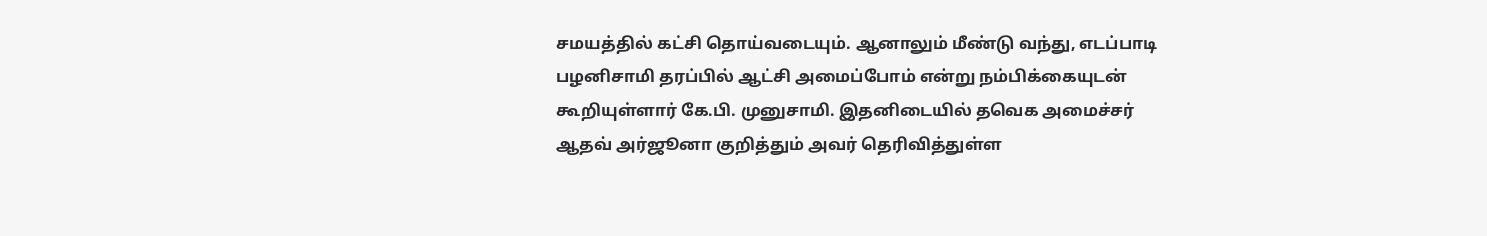சமயத்தில் கட்சி தொய்வடையும். ஆனாலும் மீண்டு வந்து, எடப்பாடி பழனிசாமி தரப்பில் ஆட்சி அமைப்போம் என்று நம்பிக்கையுடன் கூறியுள்ளார் கே.பி. முனுசாமி. இதனிடையில் தவெக அமைச்சர் ஆதவ் அர்ஜூனா குறித்தும் அவர் தெரிவித்துள்ள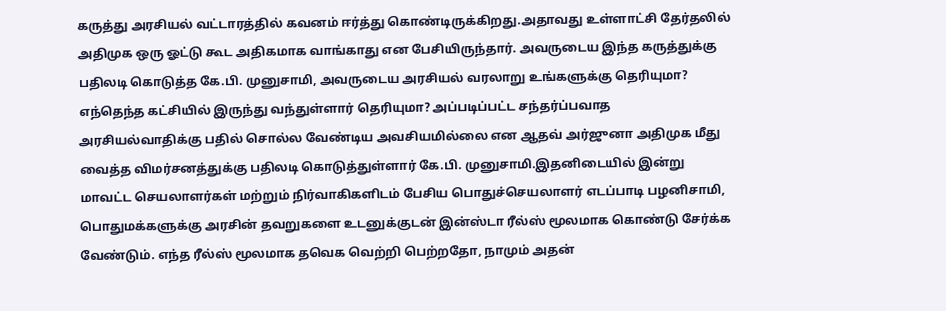கருத்து அரசியல் வட்டாரத்தில் கவனம் ஈர்த்து கொண்டிருக்கிறது.அதாவது உள்ளாட்சி தேர்தலில் அதிமுக ஒரு ஓட்டு கூட அதிகமாக வாங்காது என பேசியிருந்தார். அவருடைய இந்த கருத்துக்கு பதிலடி கொடுத்த கே.பி. முனுசாமி, அவருடைய அரசியல் வரலாறு உங்களுக்கு தெரியுமா? எந்தெந்த கட்சியில் இருந்து வந்துள்ளார் தெரியுமா? அப்படிப்பட்ட சந்தர்ப்பவாத அரசியல்வாதிக்கு பதில் சொல்ல வேண்டிய அவசியமில்லை என ஆதவ் அர்ஜுனா அதிமுக மீது வைத்த விமர்சனத்துக்கு பதிலடி கொடுத்துள்ளார் கே.பி. முனுசாமி.இதனிடையில் இன்று மாவட்ட செயலாளர்கள் மற்றும் நிர்வாகிகளிடம் பேசிய பொதுச்செயலாளர் எடப்பாடி பழனிசாமி, பொதுமக்களுக்கு அரசின் தவறுகளை உடனுக்குடன் இன்ஸ்டா ரீல்ஸ் மூலமாக கொண்டு சேர்க்க வேண்டும். எந்த ரீல்ஸ் மூலமாக தவெக வெற்றி பெற்றதோ, நாமும் அதன்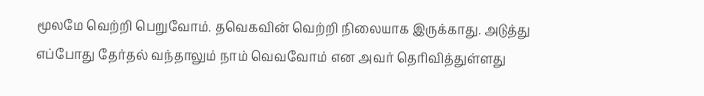மூலமே வெற்றி பெறுவோம். தவெகவின் வெற்றி நிலையாக இருக்காது. அடுத்து எப்போது தேர்தல் வந்தாலும் நாம் வெவவோம் என அவர் தெரிவித்துள்ளது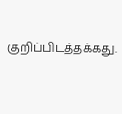குறிப்பிடத்தக்கது.